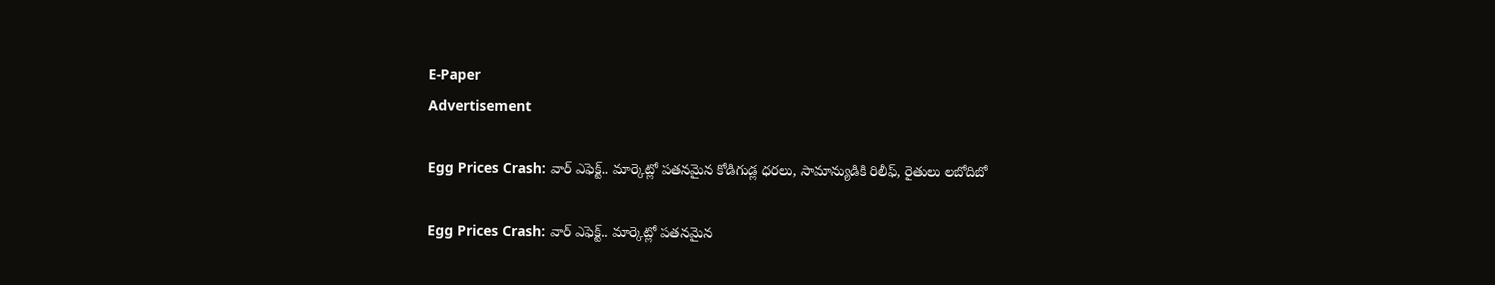E-Paper
Advertisement

Egg Prices Crash: వార్ ఎఫెక్ట్.. మార్కెట్లో పతనమైన కోడిగుడ్ల ధరలు, సామాన్యుడికి రిలీఫ్, రైతులు లబోదిబో

Egg Prices Crash: వార్ ఎఫెక్ట్.. మార్కెట్లో పతనమైన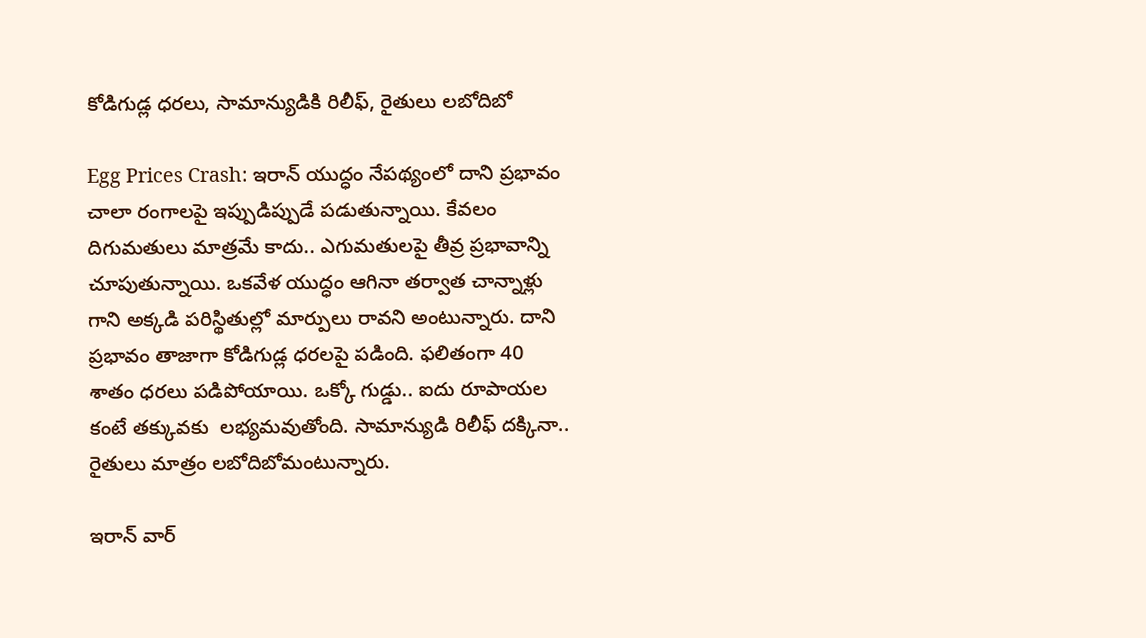కోడిగుడ్ల ధరలు, సామాన్యుడికి రిలీఫ్, రైతులు లబోదిబో

Egg Prices Crash: ఇరాన్ యుద్ధం నేపథ్యంలో దాని ప్రభావం చాలా రంగాలపై ఇప్పుడిప్పుడే పడుతున్నాయి. కేవలం దిగుమతులు మాత్రమే కాదు.. ఎగుమతులపై తీవ్ర ప్రభావాన్ని చూపుతున్నాయి. ఒకవేళ యుద్ధం ఆగినా తర్వాత చాన్నాళ్లు గాని అక్కడి పరిస్థితుల్లో మార్పులు రావని అంటున్నారు. దాని ప్రభావం తాజాగా కోడిగుడ్ల ధరలపై పడింది. ఫలితంగా 40 శాతం ధరలు పడిపోయాయి. ఒక్కో గుడ్డు.. ఐదు రూపాయల కంటే తక్కువకు  లభ్యమవుతోంది. సామాన్యుడి రిలీఫ్ దక్కినా.. రైతులు మాత్రం లబోదిబోమంటున్నారు.

ఇరాన్ వార్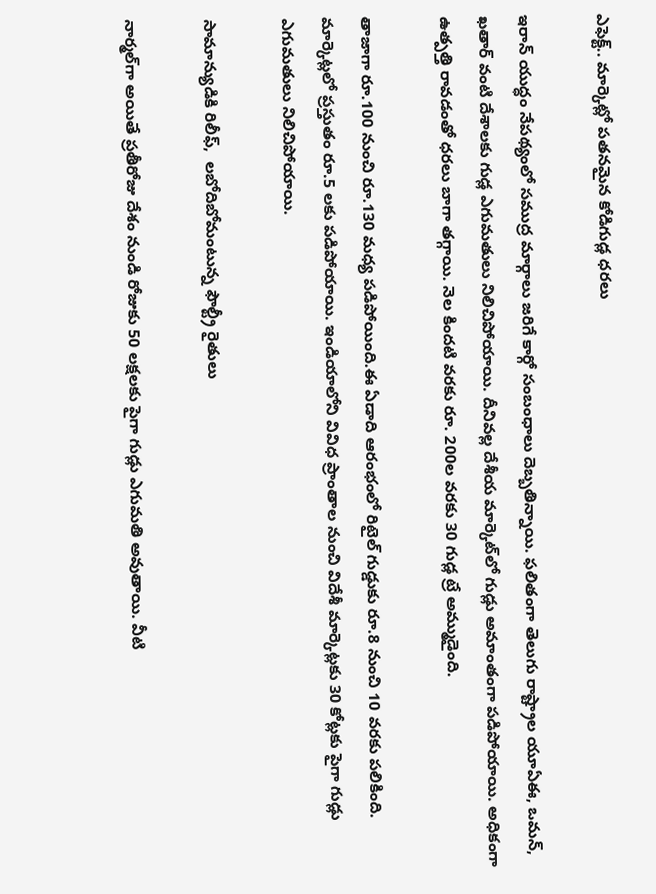ఎఫెక్ట్.. మార్కెట్లో పతనమైన కోడిగుడ్ల ధరలు

ఇరాన్ యుద్ధం నేపథ్యంలో సముద్ర మార్గాలు జరిగే కార్గో సంబంధాలు దెబ్బతిన్నాయి. ఫలితంగా తెలుగు రాష్ట్రాల యూఏఈ, ఒమన్, ఖతార్ వంటి దేశాలకు గుడ్ల ఎగుమతులు నిలిచిపోయాయి. దీనివల్ల దేశీయ మార్కెట్‌లో గుడ్లు అమాంతంగా పడిపోయాయి. అధికంగా ఉత్పత్తి రావడంతో ధరలు బాగా తగ్గాయి. నెల కిందటి వరకు రూ. 200ల వరకు 30 గుడ్ల ట్రే అమ్ముడైంది.

తాజాగా రూ.100 నుంచి రూ.130 మధ్య పడిపోయింది.ఈ ఏడాది ఆరంభంలో రిటైల్ గుడ్డుకు రూ.8 నుంచి 10 వరకు పలికింది. మార్కెట్లలో ప్రస్తుతం రూ.5 లకు పడిపోయాయి. ఇండియాలోని వివిధ ప్రాంతాల నుంచి విదేశీ మార్కెట్లకు 30 కోట్లకు పైగా గుడ్లు ఎగుమతులు నిలిచిపోయాయి.

సామాన్యుడికి రిలీఫ్,  లబోదిబోమంటున్న ఫౌల్ట్రీ రైతులు

నార్మల్‌గా అయితే ప్రతీరోజు దేశం నుండి రోజుకు 50 లక్షలకు పైగా గుడ్లు ఎగుమతి అవుతాయి. వీటి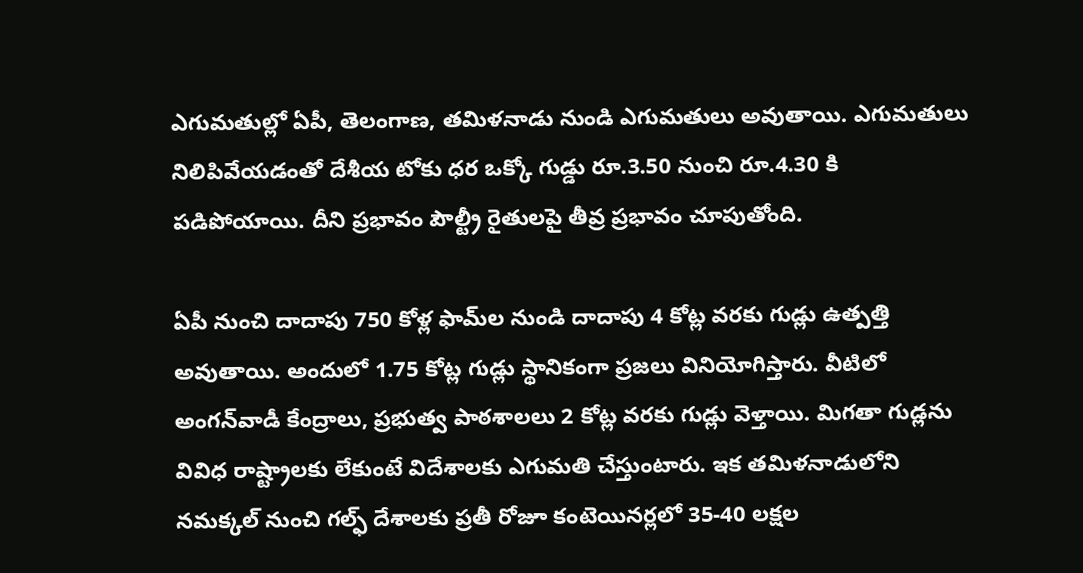ఎగుమతుల్లో ఏపీ, తెలంగాణ, తమిళనాడు నుండి ఎగుమతులు అవుతాయి. ఎగుమతులు నిలిపివేయడంతో దేశీయ టోకు ధర ఒక్కో గుడ్డు రూ.3.50 నుంచి రూ.4.30 కి పడిపోయాయి. దీని ప్రభావం పౌల్ట్రీ రైతులపై తీవ్ర ప్రభావం చూపుతోంది.

ఏపీ నుంచి దాదాపు 750 కోళ్ల ఫామ్‌ల నుండి దాదాపు 4 కోట్ల వరకు గుడ్లు ఉత్పత్తి అవుతాయి. అందులో 1.75 కోట్ల గుడ్లు స్థానికంగా ప్రజలు వినియోగిస్తారు. వీటిలో అంగన్‌వాడీ కేంద్రాలు, ప్రభుత్వ పాఠశాలలు 2 కోట్ల వరకు గుడ్లు వెళ్తాయి. మిగతా గుడ్లను వివిధ రాష్ట్రాలకు లేకుంటే విదేశాలకు ఎగుమతి చేస్తుంటారు. ఇక తమిళనాడులోని నమక్కల్‌ నుంచి గల్ఫ్‌ దేశాలకు ప్రతీ రోజూ కంటెయినర్లలో 35-40 లక్షల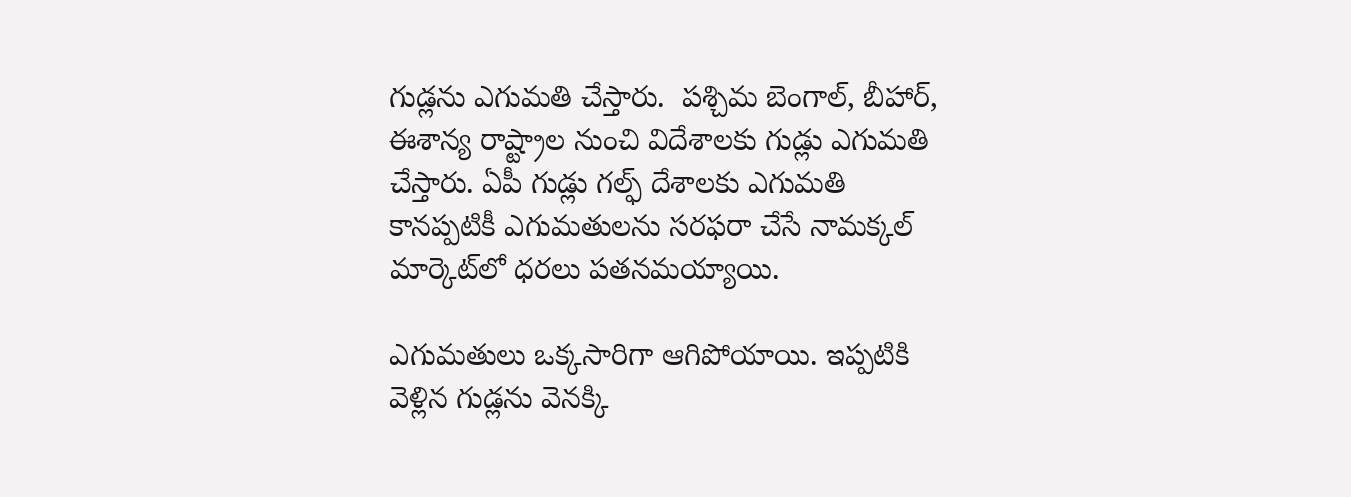గుడ్లను ఎగుమతి చేస్తారు.  పశ్చిమ బెంగాల్, బీహార్, ఈశాన్య రాష్ట్రాల నుంచి విదేశాలకు గుడ్లు ఎగుమతి చేస్తారు. ఏపీ గుడ్లు గల్ఫ్ దేశాలకు ఎగుమతి కానప్పటికీ ఎగుమతులను సరఫరా చేసే నామక్కల్ మార్కెట్‌లో ధరలు పతనమయ్యాయి.

ఎగుమతులు ఒక్కసారిగా ఆగిపోయాయి. ఇప్పటికి వెళ్లిన గుడ్లను వెనక్కి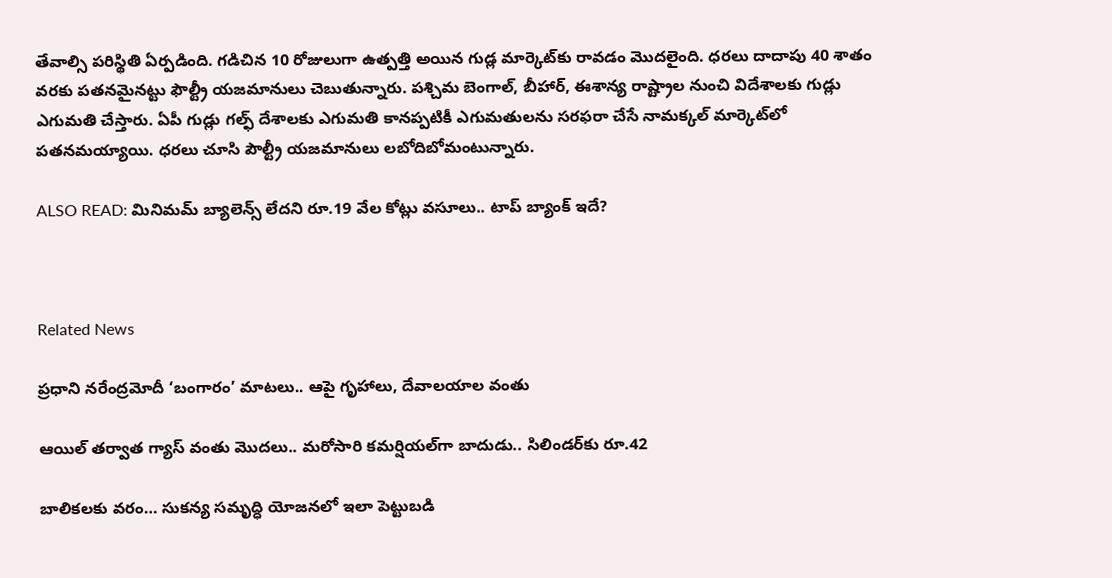తేవాల్సి పరిస్థితి ఏర్పడింది. గడిచిన 10 రోజులుగా ఉత్పత్తి అయిన గుడ్ల మార్కెట్‌కు రావడం మొదలైంది. ధరలు దాదాపు 40 శాతం వరకు పతనమైనట్టు ఫౌల్ట్రీ యజమానులు చెబుతున్నారు. పశ్చిమ బెంగాల్, బీహార్, ఈశాన్య రాష్ట్రాల నుంచి విదేశాలకు గుడ్లు ఎగుమతి చేస్తారు. ఏపీ గుడ్లు గల్ఫ్ దేశాలకు ఎగుమతి కానప్పటికీ ఎగుమతులను సరఫరా చేసే నామక్కల్ మార్కెట్‌లో పతనమయ్యాయి. ధరలు చూసి పౌల్ట్రీ యజమానులు లబోదిబోమంటున్నారు.

ALSO READ: మినిమమ్ బ్యాలెన్స్ లేదని రూ.19 వేల కోట్లు వసూలు.. టాప్ బ్యాంక్ ఇదే?



Related News

ప్రధాని నరేంద్రమోదీ ‘బంగారం’ మాటలు.. ఆపై గృహాలు, దేవాలయాల వంతు

ఆయిల్ తర్వాత గ్యాస్ వంతు మొదలు.. మరోసారి కమర్షియల్‌గా బాదుడు.. సిలిండర్‌కు రూ.42

బాలికలకు వరం… సుకన్య సమృద్ధి యోజనలో ఇలా పెట్టుబడి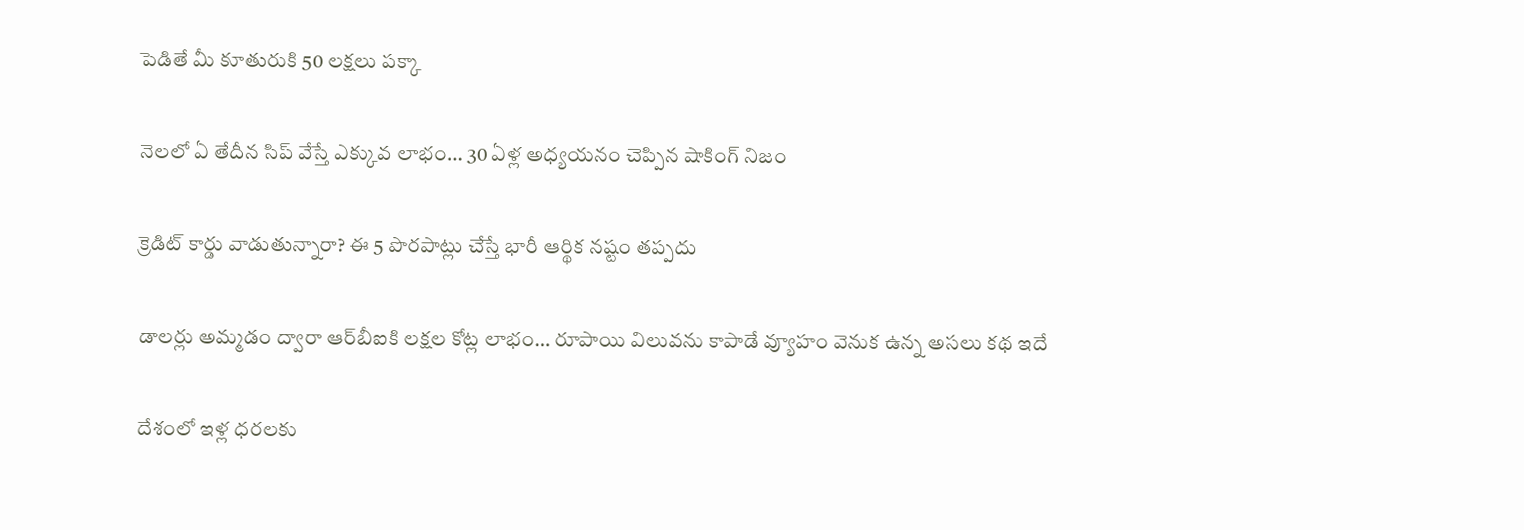పెడితే మీ కూతురుకి 50 లక్షలు పక్కా

నెలలో ఏ తేదీన సిప్ వేస్తే ఎక్కువ లాభం… 30 ఏళ్ల అధ్యయనం చెప్పిన షాకింగ్ నిజం

క్రెడిట్ కార్డు వాడుతున్నారా? ఈ 5 పొరపాట్లు చేస్తే భారీ ఆర్థిక నష్టం తప్పదు

డాలర్లు అమ్మడం ద్వారా ఆర్‌బీఐకి లక్షల కోట్ల లాభం… రూపాయి విలువను కాపాడే వ్యూహం వెనుక ఉన్న అసలు కథ ఇదే

దేశంలో ఇళ్ల ధరలకు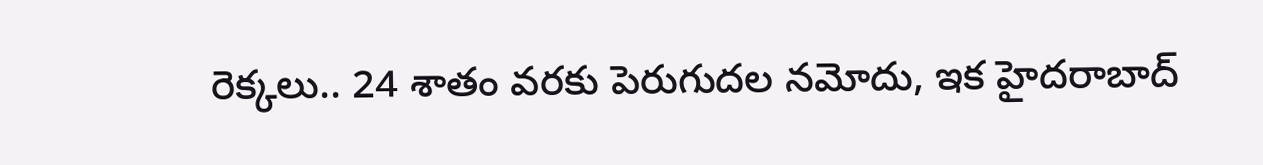రెక్కలు.. 24 శాతం వరకు పెరుగుదల నమోదు, ఇక హైదరాబాద్‌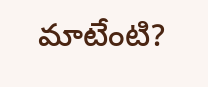మాటేంటి?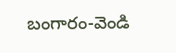బంగారం-వెండి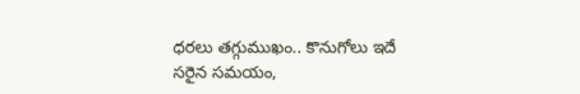ధరలు తగ్గుముఖం.. కొనుగోలు ఇదే సరైన సమయం,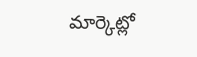మార్కెట్లో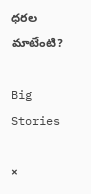ధరల మాటేంటి?

Big Stories

×